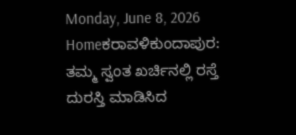Monday, June 8, 2026
Homeಕರಾವಳಿಕುಂದಾಪುರ: ತಮ್ಮ ಸ್ವಂತ ಖರ್ಚಿನಲ್ಲಿ ರಸ್ತೆ ದುರಸ್ತಿ ಮಾಡಿಸಿದ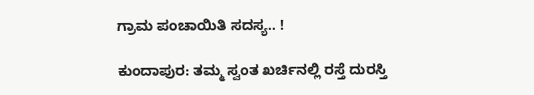ಗ್ರಾಮ ಪಂಚಾಯಿತಿ ಸದಸ್ಯ.. !

ಕುಂದಾಪುರ: ತಮ್ಮ ಸ್ವಂತ ಖರ್ಚಿನಲ್ಲಿ ರಸ್ತೆ ದುರಸ್ತಿ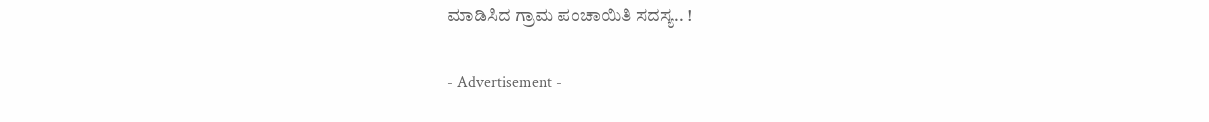ಮಾಡಿಸಿದ ಗ್ರಾಮ ಪಂಚಾಯಿತಿ ಸದಸ್ಯ.. !

- Advertisement -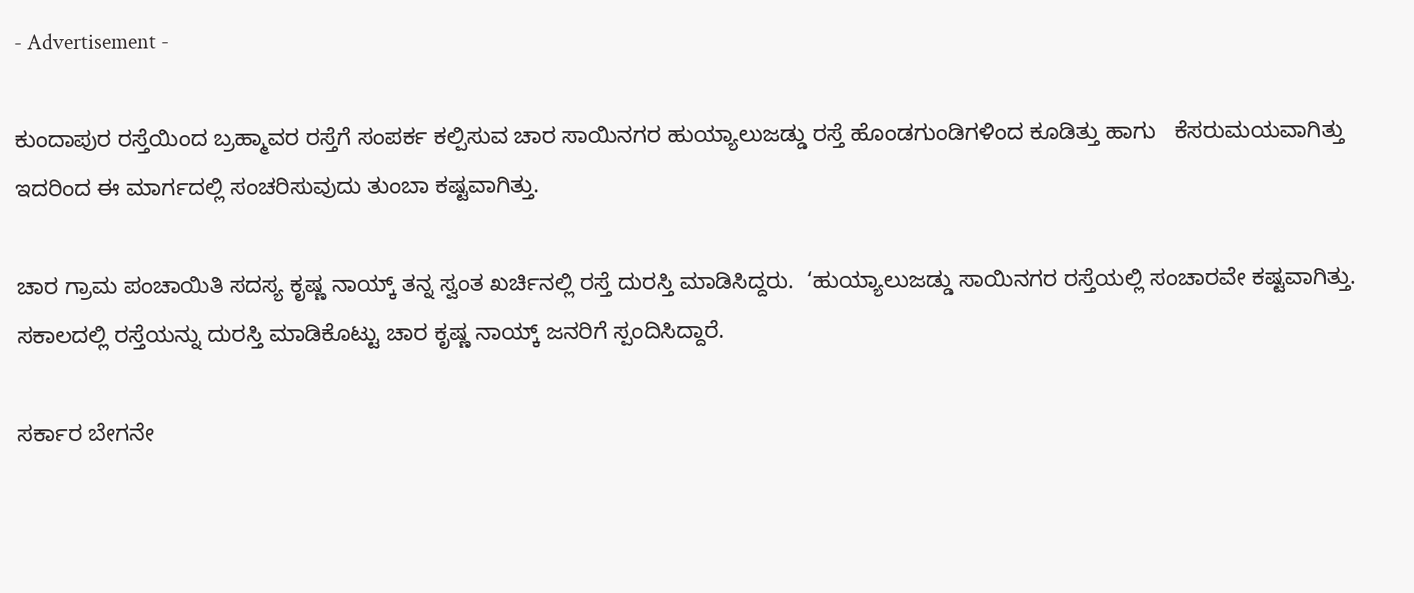- Advertisement -

ಕುಂದಾಪುರ ರಸ್ತೆಯಿಂದ ಬ್ರಹ್ಮಾವರ ರಸ್ತೆಗೆ ಸಂಪರ್ಕ ಕಲ್ಪಿಸುವ ಚಾರ ಸಾಯಿನಗರ ಹುಯ್ಯಾಲುಜಡ್ಡು ರಸ್ತೆ ಹೊಂಡಗುಂಡಿಗಳಿಂದ ಕೂಡಿತ್ತು ಹಾಗು   ಕೆಸರುಮಯವಾಗಿತ್ತು ಇದರಿಂದ ಈ ಮಾರ್ಗದಲ್ಲಿ ಸಂಚರಿಸುವುದು ತುಂಬಾ ಕಷ್ಟವಾಗಿತ್ತು.

ಚಾರ ಗ್ರಾಮ ಪಂಚಾಯಿತಿ ಸದಸ್ಯ ಕೃಷ್ಣ ನಾಯ್ಕ್‌ ತನ್ನ ಸ್ವಂತ ಖರ್ಚಿನಲ್ಲಿ ರಸ್ತೆ ದುರಸ್ತಿ ಮಾಡಿಸಿದ್ದರು.  ‘ಹುಯ್ಯಾಲುಜಡ್ಡು ಸಾಯಿನಗರ ರಸ್ತೆಯಲ್ಲಿ ಸಂಚಾರವೇ ಕಷ್ಟವಾಗಿತ್ತು. ಸಕಾಲದಲ್ಲಿ ರಸ್ತೆಯನ್ನು ದುರಸ್ತಿ ಮಾಡಿಕೊಟ್ಟು ಚಾರ ಕೃಷ್ಣ ನಾಯ್ಕ್‌ ಜನರಿಗೆ ಸ್ಪಂದಿಸಿದ್ದಾರೆ.

ಸರ್ಕಾರ ಬೇಗನೇ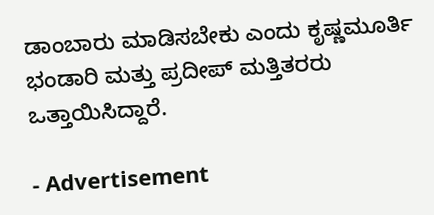ಡಾಂಬಾರು ಮಾಡಿಸಬೇಕು ಎಂದು ಕೃಷ್ಣಮೂರ್ತಿ ಭಂಡಾರಿ ಮತ್ತು ಪ್ರದೀಪ್‌ ಮತ್ತಿತರರು ಒತ್ತಾಯಿಸಿದ್ದಾರೆ.

- Advertisement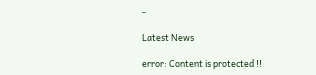-

Latest News

error: Content is protected !!